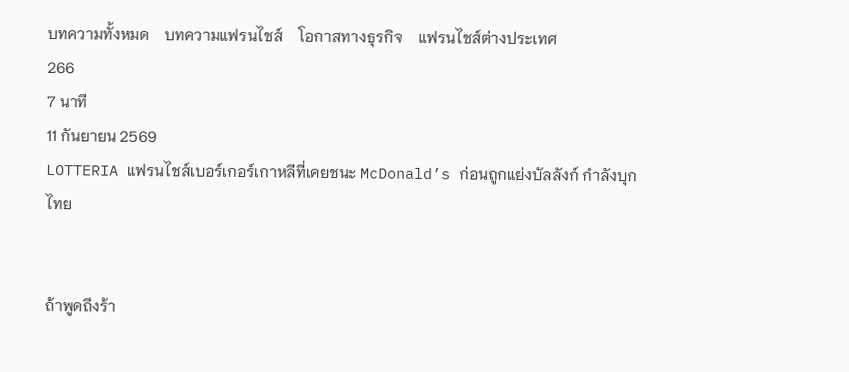บทความทั้งหมด    บทความแฟรนไชส์    โอกาสทางธุรกิจ    แฟรนไชส์ต่างประเทศ
266
7 นาที
11 กันยายน 2569
LOTTERIA แฟรนไชส์เบอร์เกอร์เกาหลีที่เคยชนะ McDonald’s ก่อนถูกแย่งบัลลังก์ กำลังบุกไทย


ถ้าพูดถึงร้า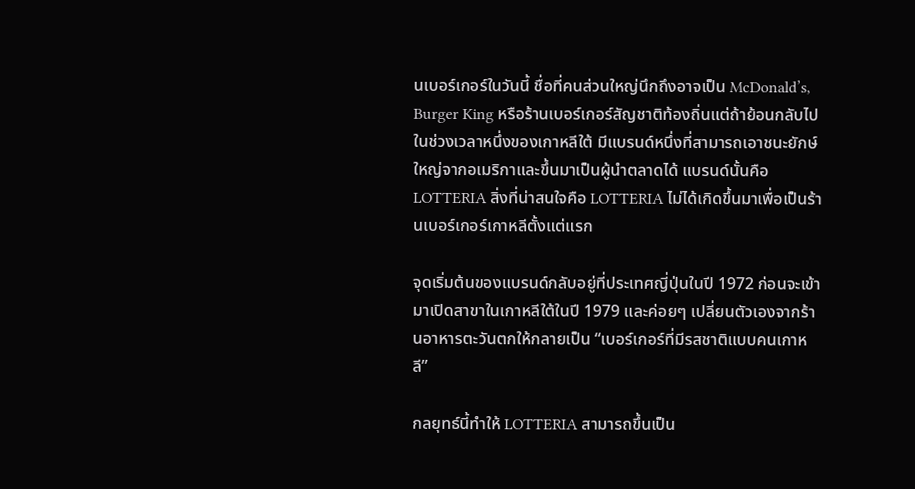นเบอร์เกอร์ในวันนี้ ชื่อที่คนส่วนใหญ่นึกถึงอาจเป็น McDonald’s, Burger King หรือร้านเบอร์เกอร์สัญชาติท้องถิ่นแต่ถ้าย้อนกลับไปในช่วงเวลาหนึ่งของเกาหลีใต้ มีแบรนด์หนึ่งที่สามารถเอาชนะยักษ์ใหญ่จากอเมริกาและขึ้นมาเป็นผู้นำตลาดได้ แบรนด์นั้นคือ LOTTERIA สิ่งที่น่าสนใจคือ LOTTERIA ไม่ได้เกิดขึ้นมาเพื่อเป็นร้านเบอร์เกอร์เกาหลีตั้งแต่แรก

จุดเริ่มต้นของแบรนด์กลับอยู่ที่ประเทศญี่ปุ่นในปี 1972 ก่อนจะเข้ามาเปิดสาขาในเกาหลีใต้ในปี 1979 และค่อยๆ เปลี่ยนตัวเองจากร้านอาหารตะวันตกให้กลายเป็น “เบอร์เกอร์ที่มีรสชาติแบบคนเกาหลี”

กลยุทธ์นี้ทำให้ LOTTERIA สามารถขึ้นเป็น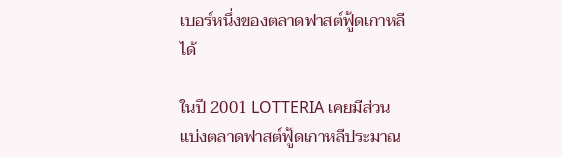เบอร์หนึ่งของตลาดฟาสต์ฟู้ดเกาหลีได้

ในปี 2001 LOTTERIA เคยมีส่วนแบ่งตลาดฟาสต์ฟู้ดเกาหลีประมาณ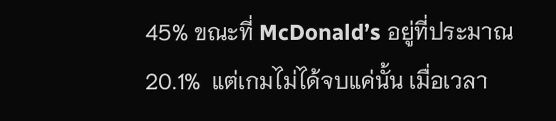45% ขณะที่ McDonald’s อยู่ที่ประมาณ 20.1%  แต่เกมไม่ได้จบแค่นั้น เมื่อเวลา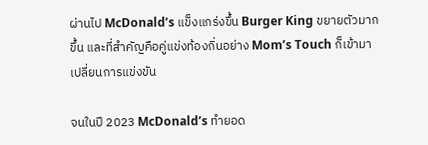ผ่านไป McDonald’s แข็งแกร่งขึ้น Burger King ขยายตัวมากขึ้น และที่สำคัญคือคู่แข่งท้องถิ่นอย่าง Mom’s Touch ก็เข้ามาเปลี่ยนการแข่งขัน

จนในปี 2023 McDonald’s ทำยอด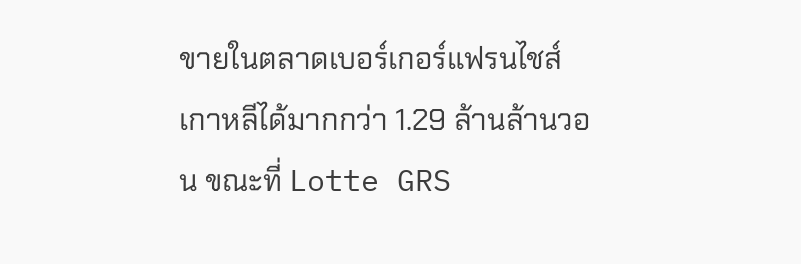ขายในตลาดเบอร์เกอร์แฟรนไชส์เกาหลีได้มากกว่า 1.29 ล้านล้านวอน ขณะที่ Lotte GRS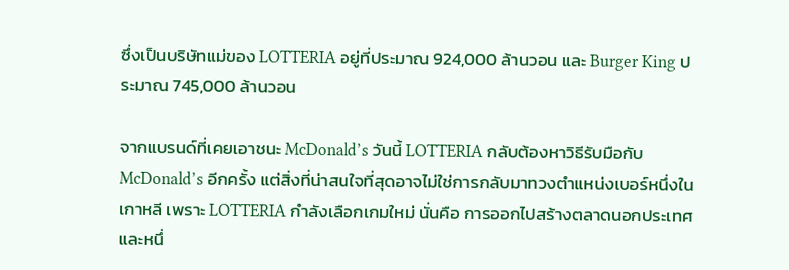ซึ่งเป็นบริษัทแม่ของ LOTTERIA อยู่ที่ประมาณ 924,000 ล้านวอน และ Burger King ประมาณ 745,000 ล้านวอน

จากแบรนด์ที่เคยเอาชนะ McDonald’s วันนี้ LOTTERIA กลับต้องหาวิธีรับมือกับ McDonald’s อีกครั้ง แต่สิ่งที่น่าสนใจที่สุดอาจไม่ใช่การกลับมาทวงตำแหน่งเบอร์หนึ่งในเกาหลี เพราะ LOTTERIA กำลังเลือกเกมใหม่ นั่นคือ การออกไปสร้างตลาดนอกประเทศ และหนึ่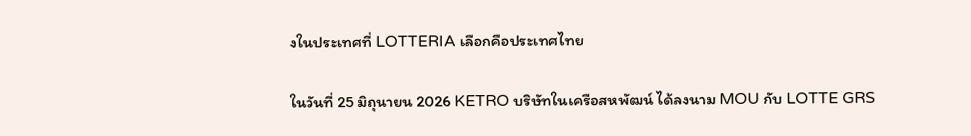งในประเทศที่ LOTTERIA เลือกคือประเทศไทย

ในวันที่ 25 มิถุนายน 2026 KETRO บริษัทในเครือสหพัฒน์ ได้ลงนาม MOU กับ LOTTE GRS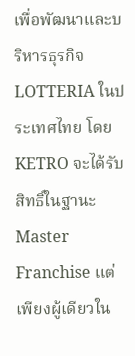เพื่อพัฒนาและบริหารธุรกิจ LOTTERIA ในประเทศไทย โดย KETRO จะได้รับสิทธิ์ในฐานะ Master Franchise แต่เพียงผู้เดียวใน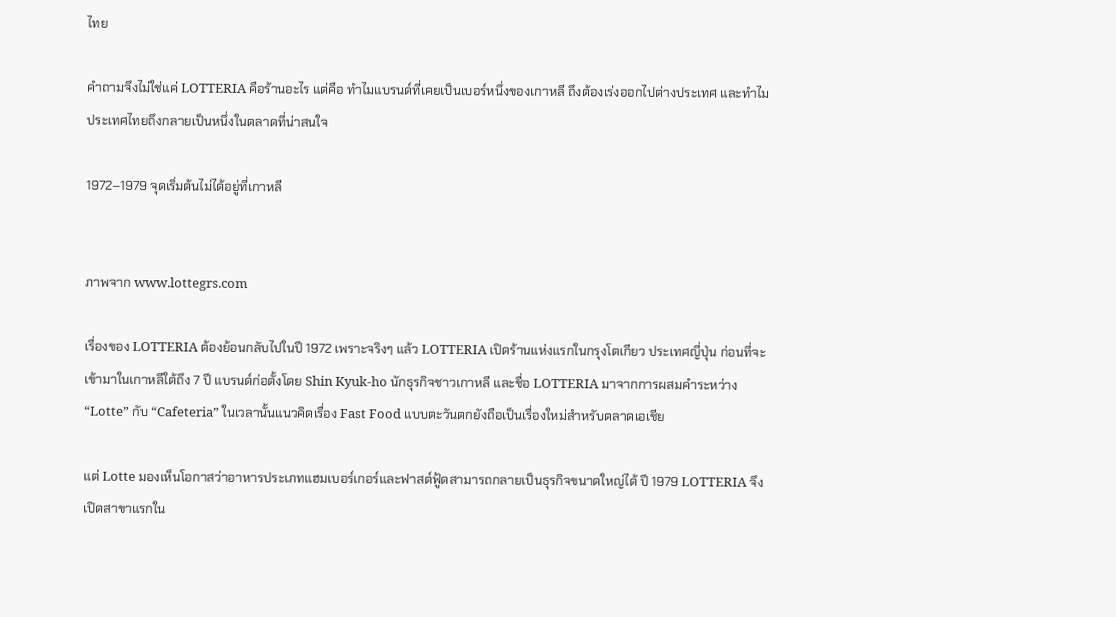ไทย

คำถามจึงไม่ใช่แค่ LOTTERIA คือร้านอะไร แต่คือ ทำไมแบรนด์ที่เคยเป็นเบอร์หนึ่งของเกาหลี ถึงต้องเร่งออกไปต่างประเทศ และทำไมประเทศไทยถึงกลายเป็นหนึ่งในตลาดที่น่าสนใจ

1972–1979 จุดเริ่มต้นไม่ได้อยู่ที่เกาหลี


ภาพจาก www.lottegrs.com

เรื่องของ LOTTERIA ต้องย้อนกลับไปในปี 1972 เพราะจริงๆ แล้ว LOTTERIA เปิดร้านแห่งแรกในกรุงโตเกียว ประเทศญี่ปุ่น ก่อนที่จะเข้ามาในเกาหลีใต้ถึง 7 ปี แบรนด์ก่อตั้งโดย Shin Kyuk-ho นักธุรกิจชาวเกาหลี และชื่อ LOTTERIA มาจากการผสมคำระหว่าง “Lotte” กับ “Cafeteria” ในเวลานั้นแนวคิดเรื่อง Fast Food แบบตะวันตกยังถือเป็นเรื่องใหม่สำหรับตลาดเอเชีย

แต่ Lotte มองเห็นโอกาสว่าอาหารประเภทแฮมเบอร์เกอร์และฟาสต์ฟู้ดสามารถกลายเป็นธุรกิจขนาดใหญ่ได้ ปี 1979 LOTTERIA จึงเปิดสาขาแรกใน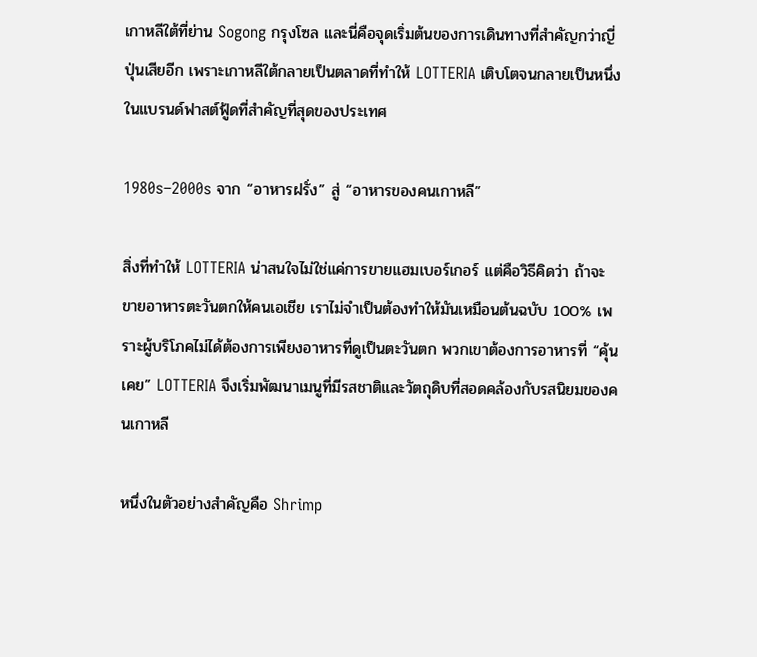เกาหลีใต้ที่ย่าน Sogong กรุงโซล และนี่คือจุดเริ่มต้นของการเดินทางที่สำคัญกว่าญี่ปุ่นเสียอีก เพราะเกาหลีใต้กลายเป็นตลาดที่ทำให้ LOTTERIA เติบโตจนกลายเป็นหนึ่งในแบรนด์ฟาสต์ฟู้ดที่สำคัญที่สุดของประเทศ

1980s–2000s จาก “อาหารฝรั่ง” สู่ “อาหารของคนเกาหลี”

สิ่งที่ทำให้ LOTTERIA น่าสนใจไม่ใช่แค่การขายแฮมเบอร์เกอร์ แต่คือวิธีคิดว่า ถ้าจะขายอาหารตะวันตกให้คนเอเชีย เราไม่จำเป็นต้องทำให้มันเหมือนต้นฉบับ 100% เพราะผู้บริโภคไม่ได้ต้องการเพียงอาหารที่ดูเป็นตะวันตก พวกเขาต้องการอาหารที่ “คุ้นเคย” LOTTERIA จึงเริ่มพัฒนาเมนูที่มีรสชาติและวัตถุดิบที่สอดคล้องกับรสนิยมของคนเกาหลี

หนึ่งในตัวอย่างสำคัญคือ Shrimp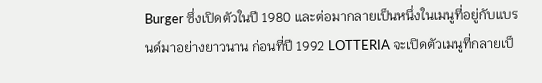Burger ซึ่งเปิดตัวในปี 1980 และต่อมากลายเป็นหนึ่งในเมนูที่อยู่กับแบรนด์มาอย่างยาวนาน ก่อนที่ปี 1992 LOTTERIA จะเปิดตัวเมนูที่กลายเป็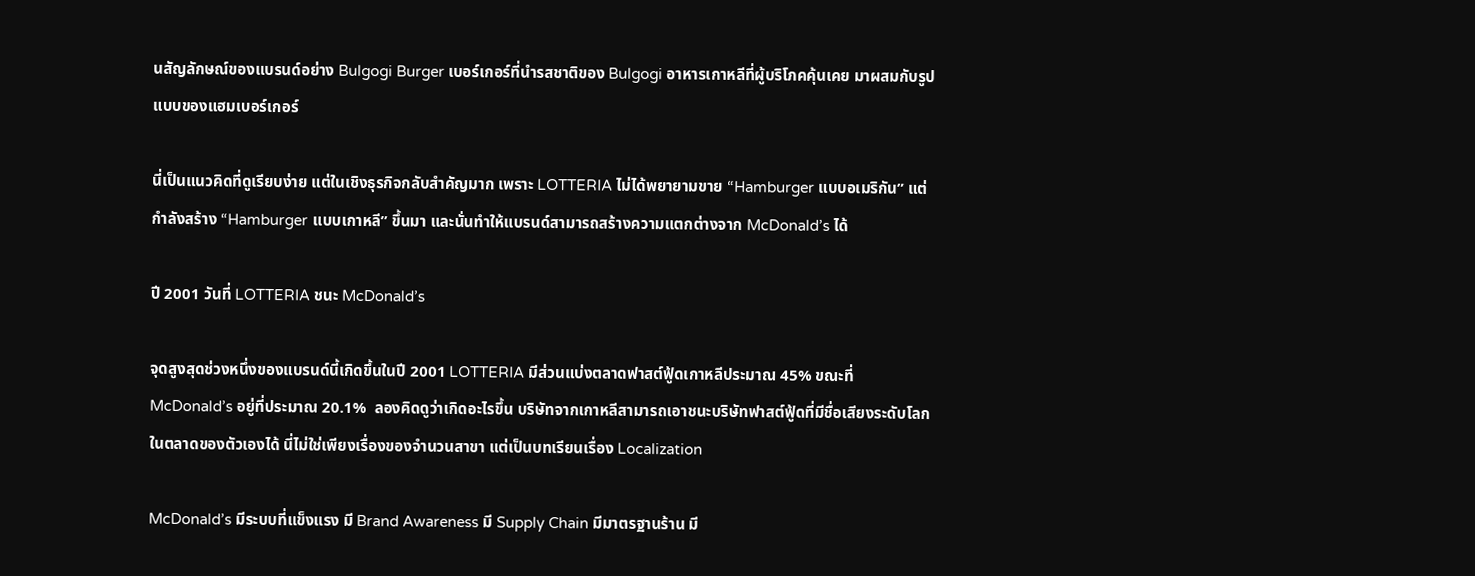นสัญลักษณ์ของแบรนด์อย่าง Bulgogi Burger เบอร์เกอร์ที่นำรสชาติของ Bulgogi อาหารเกาหลีที่ผู้บริโภคคุ้นเคย มาผสมกับรูปแบบของแฮมเบอร์เกอร์

นี่เป็นแนวคิดที่ดูเรียบง่าย แต่ในเชิงธุรกิจกลับสำคัญมาก เพราะ LOTTERIA ไม่ได้พยายามขาย “Hamburger แบบอเมริกัน” แต่กำลังสร้าง “Hamburger แบบเกาหลี” ขึ้นมา และนั่นทำให้แบรนด์สามารถสร้างความแตกต่างจาก McDonald’s ได้

ปี 2001 วันที่ LOTTERIA ชนะ McDonald’s

จุดสูงสุดช่วงหนึ่งของแบรนด์นี้เกิดขึ้นในปี 2001 LOTTERIA มีส่วนแบ่งตลาดฟาสต์ฟู้ดเกาหลีประมาณ 45% ขณะที่ McDonald’s อยู่ที่ประมาณ 20.1%  ลองคิดดูว่าเกิดอะไรขึ้น บริษัทจากเกาหลีสามารถเอาชนะบริษัทฟาสต์ฟู้ดที่มีชื่อเสียงระดับโลกในตลาดของตัวเองได้ นี่ไม่ใช่เพียงเรื่องของจำนวนสาขา แต่เป็นบทเรียนเรื่อง Localization

McDonald’s มีระบบที่แข็งแรง มี Brand Awareness มี Supply Chain มีมาตรฐานร้าน มี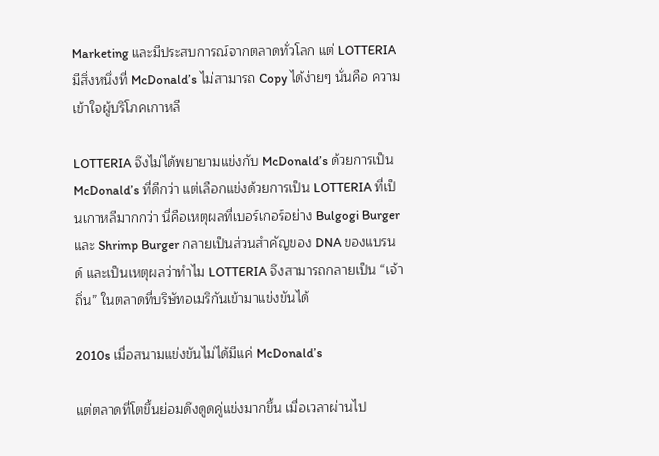Marketing และมีประสบการณ์จากตลาดทั่วโลก แต่ LOTTERIA มีสิ่งหนึ่งที่ McDonald’s ไม่สามารถ Copy ได้ง่ายๆ นั่นคือ ความเข้าใจผู้บริโภคเกาหลี

LOTTERIA จึงไม่ได้พยายามแข่งกับ McDonald’s ด้วยการเป็น McDonald’s ที่ดีกว่า แต่เลือกแข่งด้วยการเป็น LOTTERIA ที่เป็นเกาหลีมากกว่า นี่คือเหตุผลที่เบอร์เกอร์อย่าง Bulgogi Burger และ Shrimp Burger กลายเป็นส่วนสำคัญของ DNA ของแบรนด์ และเป็นเหตุผลว่าทำไม LOTTERIA จึงสามารถกลายเป็น “เจ้าถิ่น” ในตลาดที่บริษัทอเมริกันเข้ามาแข่งขันได้

2010s เมื่อสนามแข่งขันไม่ได้มีแค่ McDonald’s

แต่ตลาดที่โตขึ้นย่อมดึงดูดคู่แข่งมากขึ้น เมื่อเวลาผ่านไป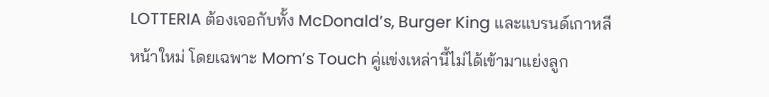LOTTERIA ต้องเจอกับทั้ง McDonald’s, Burger King และแบรนด์เกาหลีหน้าใหม่ โดยเฉพาะ Mom’s Touch คู่แข่งเหล่านี้ไม่ได้เข้ามาแย่งลูก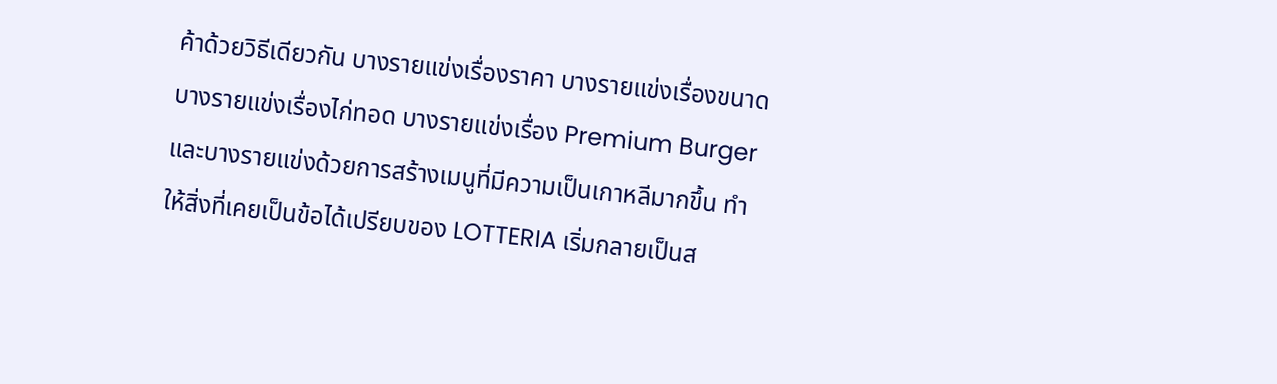ค้าด้วยวิธีเดียวกัน บางรายแข่งเรื่องราคา บางรายแข่งเรื่องขนาด บางรายแข่งเรื่องไก่ทอด บางรายแข่งเรื่อง Premium Burger และบางรายแข่งด้วยการสร้างเมนูที่มีความเป็นเกาหลีมากขึ้น ทำให้สิ่งที่เคยเป็นข้อได้เปรียบของ LOTTERIA เริ่มกลายเป็นส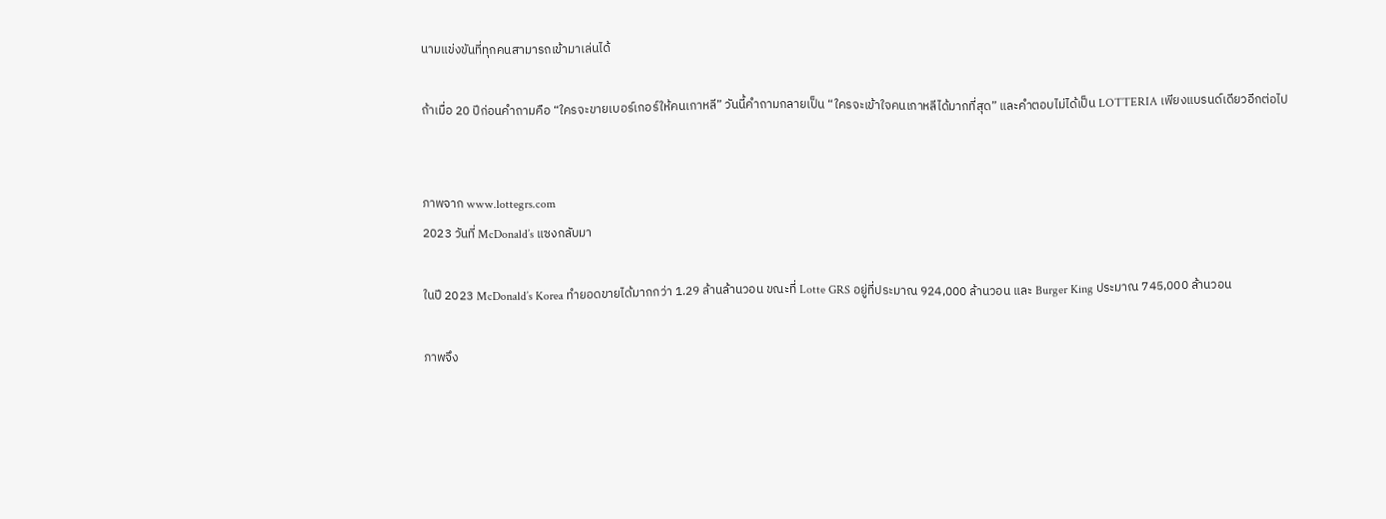นามแข่งขันที่ทุกคนสามารถเข้ามาเล่นได้

ถ้าเมื่อ 20 ปีก่อนคำถามคือ “ใครจะขายเบอร์เกอร์ให้คนเกาหลี” วันนี้คำถามกลายเป็น “ใครจะเข้าใจคนเกาหลีได้มากที่สุด” และคำตอบไม่ได้เป็น LOTTERIA เพียงแบรนด์เดียวอีกต่อไป


ภาพจาก www.lottegrs.com
2023 วันที่ McDonald’s แซงกลับมา

ในปี 2023 McDonald’s Korea ทำยอดขายได้มากกว่า 1.29 ล้านล้านวอน ขณะที่ Lotte GRS อยู่ที่ประมาณ 924,000 ล้านวอน และ Burger King ประมาณ 745,000 ล้านวอน

ภาพจึง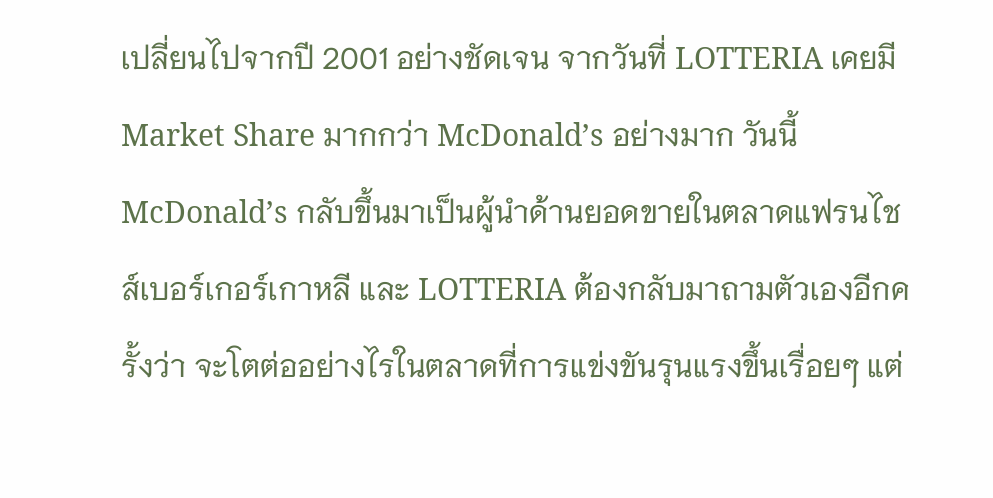เปลี่ยนไปจากปี 2001 อย่างชัดเจน จากวันที่ LOTTERIA เคยมี Market Share มากกว่า McDonald’s อย่างมาก วันนี้ McDonald’s กลับขึ้นมาเป็นผู้นำด้านยอดขายในตลาดแฟรนไชส์เบอร์เกอร์เกาหลี และ LOTTERIA ต้องกลับมาถามตัวเองอีกครั้งว่า จะโตต่ออย่างไรในตลาดที่การแข่งขันรุนแรงขึ้นเรื่อยๆ แต่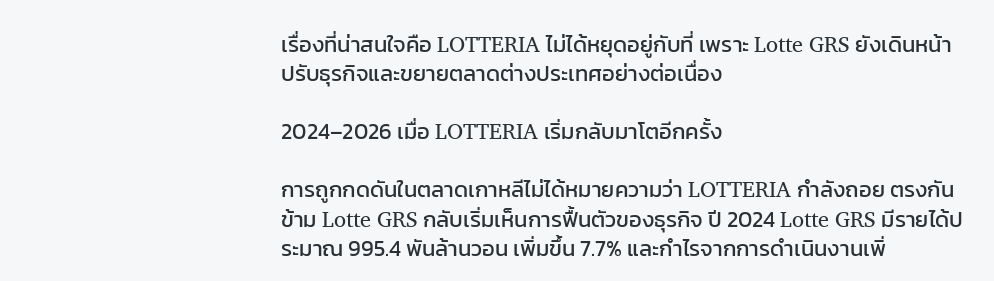เรื่องที่น่าสนใจคือ LOTTERIA ไม่ได้หยุดอยู่กับที่ เพราะ Lotte GRS ยังเดินหน้าปรับธุรกิจและขยายตลาดต่างประเทศอย่างต่อเนื่อง

2024–2026 เมื่อ LOTTERIA เริ่มกลับมาโตอีกครั้ง

การถูกกดดันในตลาดเกาหลีไม่ได้หมายความว่า LOTTERIA กำลังถอย ตรงกันข้าม Lotte GRS กลับเริ่มเห็นการฟื้นตัวของธุรกิจ ปี 2024 Lotte GRS มีรายได้ประมาณ 995.4 พันล้านวอน เพิ่มขึ้น 7.7% และกำไรจากการดำเนินงานเพิ่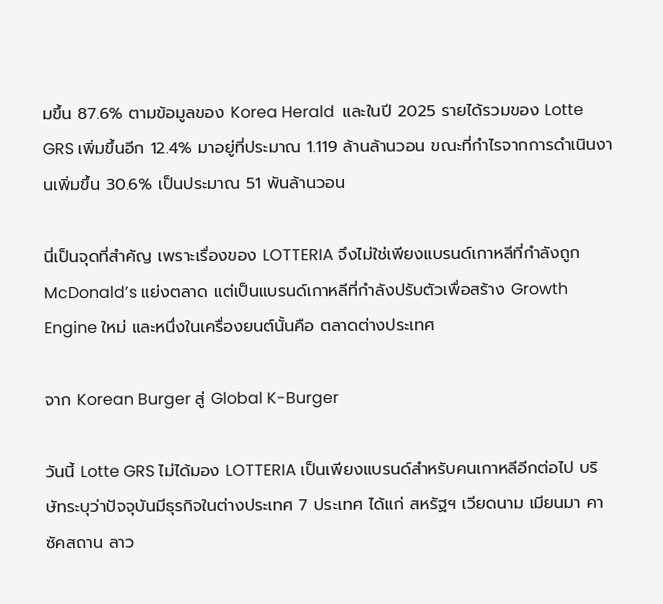มขึ้น 87.6% ตามข้อมูลของ Korea Herald  และในปี 2025 รายได้รวมของ Lotte GRS เพิ่มขึ้นอีก 12.4% มาอยู่ที่ประมาณ 1.119 ล้านล้านวอน ขณะที่กำไรจากการดำเนินงานเพิ่มขึ้น 30.6% เป็นประมาณ 51 พันล้านวอน

นี่เป็นจุดที่สำคัญ เพราะเรื่องของ LOTTERIA จึงไม่ใช่เพียงแบรนด์เกาหลีที่กำลังถูก McDonald’s แย่งตลาด แต่เป็นแบรนด์เกาหลีที่กำลังปรับตัวเพื่อสร้าง Growth Engine ใหม่ และหนึ่งในเครื่องยนต์นั้นคือ ตลาดต่างประเทศ

จาก Korean Burger สู่ Global K-Burger

วันนี้ Lotte GRS ไม่ได้มอง LOTTERIA เป็นเพียงแบรนด์สำหรับคนเกาหลีอีกต่อไป บริษัทระบุว่าปัจจุบันมีธุรกิจในต่างประเทศ 7 ประเทศ ได้แก่ สหรัฐฯ เวียดนาม เมียนมา คาซัคสถาน ลาว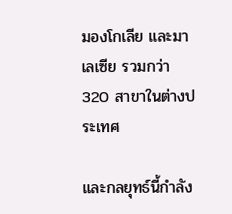มองโกเลีย และมาเลเซีย รวมกว่า 320 สาขาในต่างประเทศ

และกลยุทธ์นี้กำลัง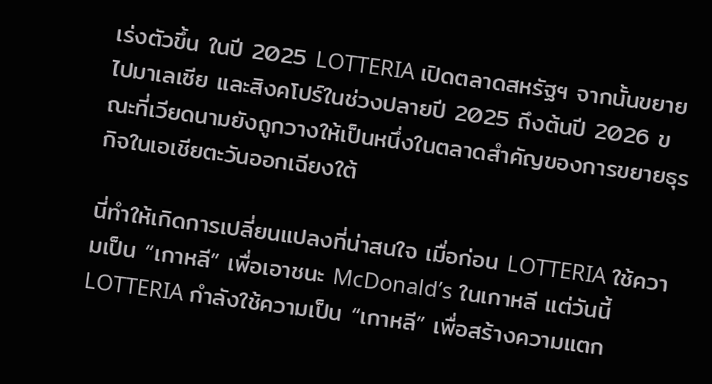เร่งตัวขึ้น ในปี 2025 LOTTERIA เปิดตลาดสหรัฐฯ จากนั้นขยายไปมาเลเซีย และสิงคโปร์ในช่วงปลายปี 2025 ถึงต้นปี 2026 ขณะที่เวียดนามยังถูกวางให้เป็นหนึ่งในตลาดสำคัญของการขยายธุรกิจในเอเชียตะวันออกเฉียงใต้

นี่ทำให้เกิดการเปลี่ยนแปลงที่น่าสนใจ เมื่อก่อน LOTTERIA ใช้ความเป็น “เกาหลี” เพื่อเอาชนะ McDonald’s ในเกาหลี แต่วันนี้ LOTTERIA กำลังใช้ความเป็น “เกาหลี” เพื่อสร้างความแตก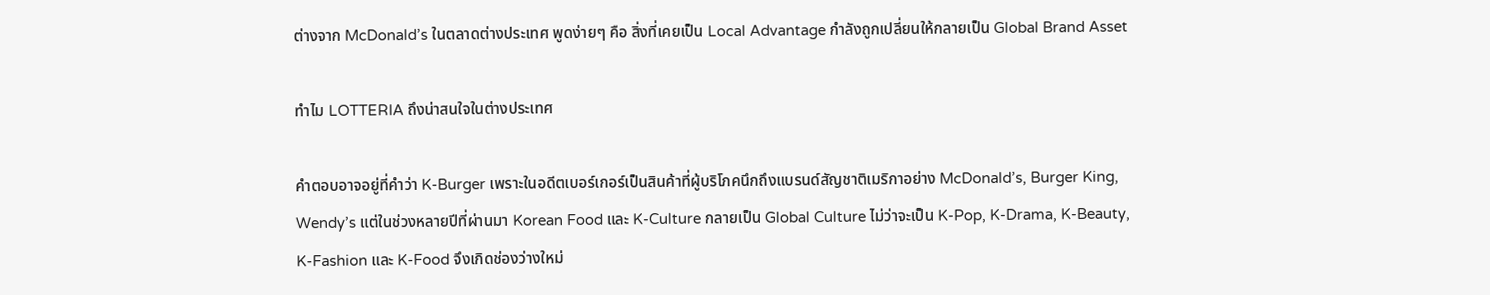ต่างจาก McDonald’s ในตลาดต่างประเทศ พูดง่ายๆ คือ สิ่งที่เคยเป็น Local Advantage กำลังถูกเปลี่ยนให้กลายเป็น Global Brand Asset

ทำไม LOTTERIA ถึงน่าสนใจในต่างประเทศ

คำตอบอาจอยู่ที่คำว่า K-Burger เพราะในอดีตเบอร์เกอร์เป็นสินค้าที่ผู้บริโภคนึกถึงแบรนด์สัญชาติเมริกาอย่าง McDonald’s, Burger King, Wendy’s แต่ในช่วงหลายปีที่ผ่านมา Korean Food และ K-Culture กลายเป็น Global Culture ไม่ว่าจะเป็น K-Pop, K-Drama, K-Beauty, K-Fashion และ K-Food จึงเกิดช่องว่างใหม่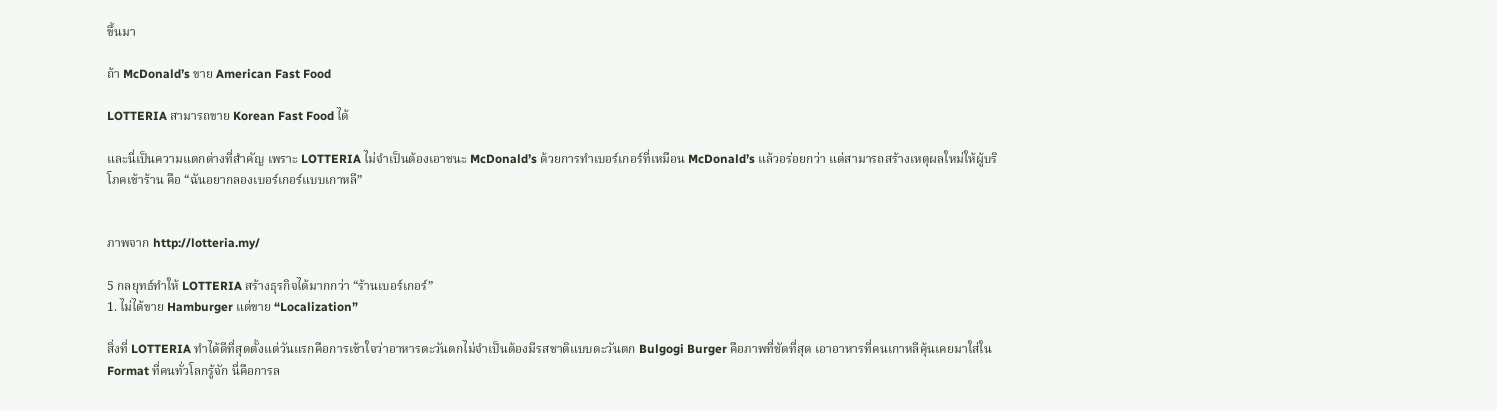ขึ้นมา

ถ้า McDonald’s ขาย American Fast Food

LOTTERIA สามารถขาย Korean Fast Food ได้

และนี่เป็นความแตกต่างที่สำคัญ เพราะ LOTTERIA ไม่จำเป็นต้องเอาชนะ McDonald’s ด้วยการทำเบอร์เกอร์ที่เหมือน McDonald’s แล้วอร่อยกว่า แต่สามารถสร้างเหตุผลใหม่ให้ผู้บริโภคเข้าร้าน คือ “ฉันอยากลองเบอร์เกอร์แบบเกาหลี”


ภาพจาก http://lotteria.my/

5 กลยุทธ์ทำให้ LOTTERIA สร้างธุรกิจได้มากกว่า “ร้านเบอร์เกอร์”
1. ไม่ได้ขาย Hamburger แต่ขาย “Localization”

สิ่งที่ LOTTERIA ทำได้ดีที่สุดตั้งแต่วันแรกคือการเข้าใจว่าอาหารตะวันตกไม่จำเป็นต้องมีรสชาติแบบตะวันตก Bulgogi Burger คือภาพที่ชัดที่สุด เอาอาหารที่คนเกาหลีคุ้นเคยมาใส่ใน Format ที่คนทั่วโลกรู้จัก นี่คือการล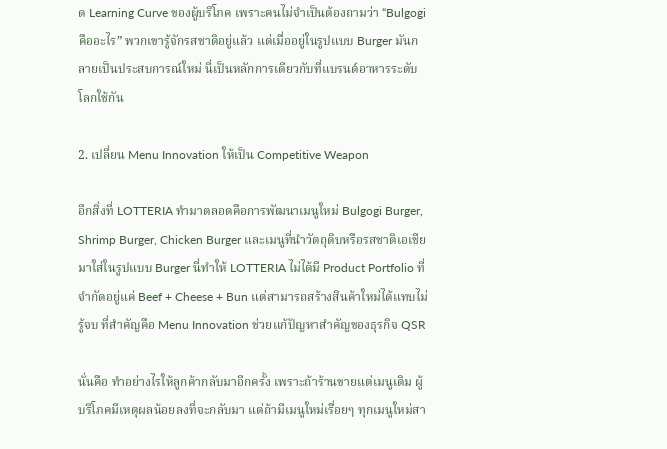ด Learning Curve ของผู้บริโภค เพราะคนไม่จำเป็นต้องถามว่า “Bulgogi คืออะไร” พวกเขารู้จักรสชาติอยู่แล้ว แต่เมื่ออยู่ในรูปแบบ Burger มันกลายเป็นประสบการณ์ใหม่ นี่เป็นหลักการเดียวกับที่แบรนด์อาหารระดับโลกใช้กัน

2. เปลี่ยน Menu Innovation ให้เป็น Competitive Weapon

อีกสิ่งที่ LOTTERIA ทำมาตลอดคือการพัฒนาเมนูใหม่ Bulgogi Burger, Shrimp Burger, Chicken Burger และเมนูที่นำวัตถุดิบหรือรสชาติเอเชียมาใส่ในรูปแบบ Burger นี่ทำให้ LOTTERIA ไม่ได้มี Product Portfolio ที่จำกัดอยู่แค่ Beef + Cheese + Bun แต่สามารถสร้างสินค้าใหม่ได้แทบไม่รู้จบ ที่สำคัญคือ Menu Innovation ช่วยแก้ปัญหาสำคัญของธุรกิจ QSR

นั่นคือ ทำอย่างไรให้ลูกค้ากลับมาอีกครั้ง เพราะถ้าร้านขายแต่เมนูเดิม ผู้บริโภคมีเหตุผลน้อยลงที่จะกลับมา แต่ถ้ามีเมนูใหม่เรื่อยๆ ทุกเมนูใหม่สา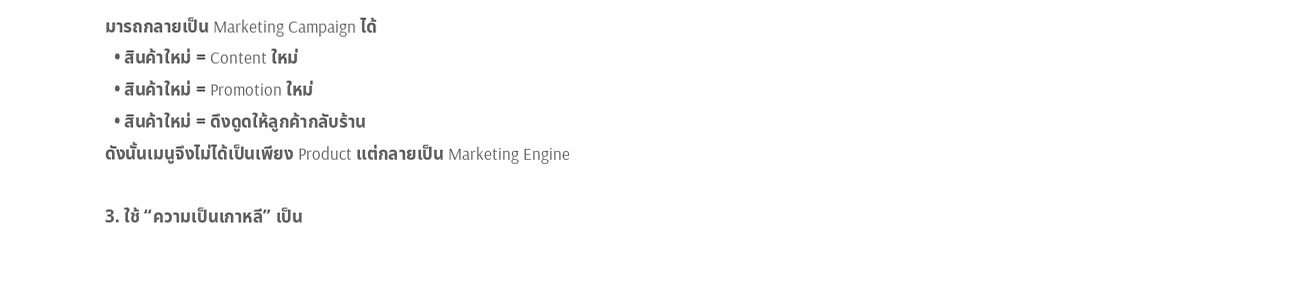มารถกลายเป็น Marketing Campaign ได้
  • สินค้าใหม่ = Content ใหม่
  • สินค้าใหม่ = Promotion ใหม่
  • สินค้าใหม่ = ดึงดูดให้ลูกค้ากลับร้าน
ดังนั้นเมนูจึงไม่ได้เป็นเพียง Product แต่กลายเป็น Marketing Engine

3. ใช้ “ความเป็นเกาหลี” เป็น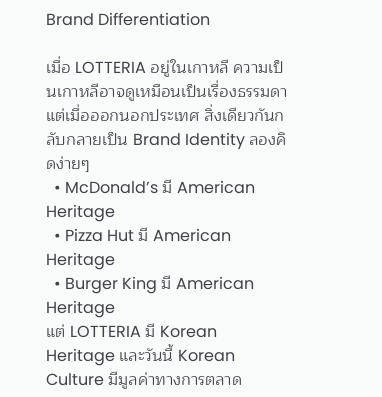Brand Differentiation

เมื่อ LOTTERIA อยู่ในเกาหลี ความเป็นเกาหลีอาจดูเหมือนเป็นเรื่องธรรมดา แต่เมื่อออกนอกประเทศ สิ่งเดียวกันกลับกลายเป็น Brand Identity ลองคิดง่ายๆ
  • McDonald’s มี American Heritage
  • Pizza Hut มี American Heritage
  • Burger King มี American Heritage
แต่ LOTTERIA มี Korean Heritage และวันนี้ Korean Culture มีมูลค่าทางการตลาด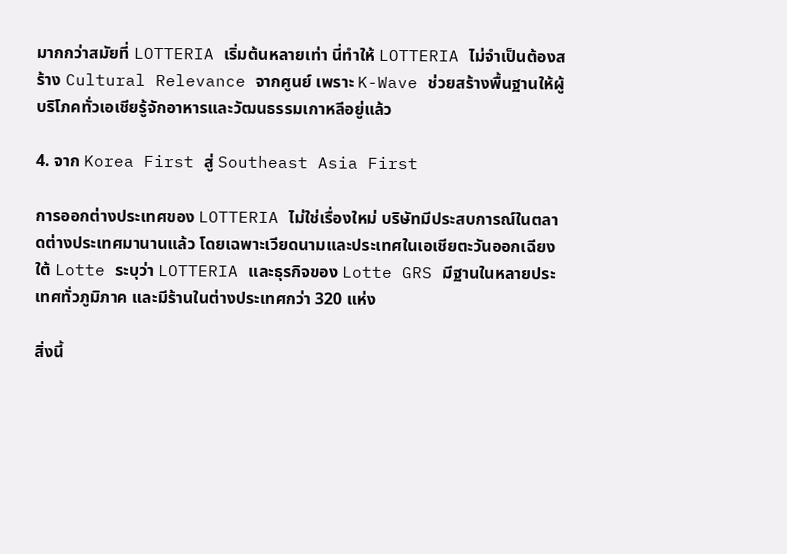มากกว่าสมัยที่ LOTTERIA เริ่มต้นหลายเท่า นี่ทำให้ LOTTERIA ไม่จำเป็นต้องสร้าง Cultural Relevance จากศูนย์ เพราะ K-Wave ช่วยสร้างพื้นฐานให้ผู้บริโภคทั่วเอเชียรู้จักอาหารและวัฒนธรรมเกาหลีอยู่แล้ว

4. จาก Korea First สู่ Southeast Asia First

การออกต่างประเทศของ LOTTERIA ไม่ใช่เรื่องใหม่ บริษัทมีประสบการณ์ในตลาดต่างประเทศมานานแล้ว โดยเฉพาะเวียดนามและประเทศในเอเชียตะวันออกเฉียงใต้ Lotte ระบุว่า LOTTERIA และธุรกิจของ Lotte GRS มีฐานในหลายประเทศทั่วภูมิภาค และมีร้านในต่างประเทศกว่า 320 แห่ง

สิ่งนี้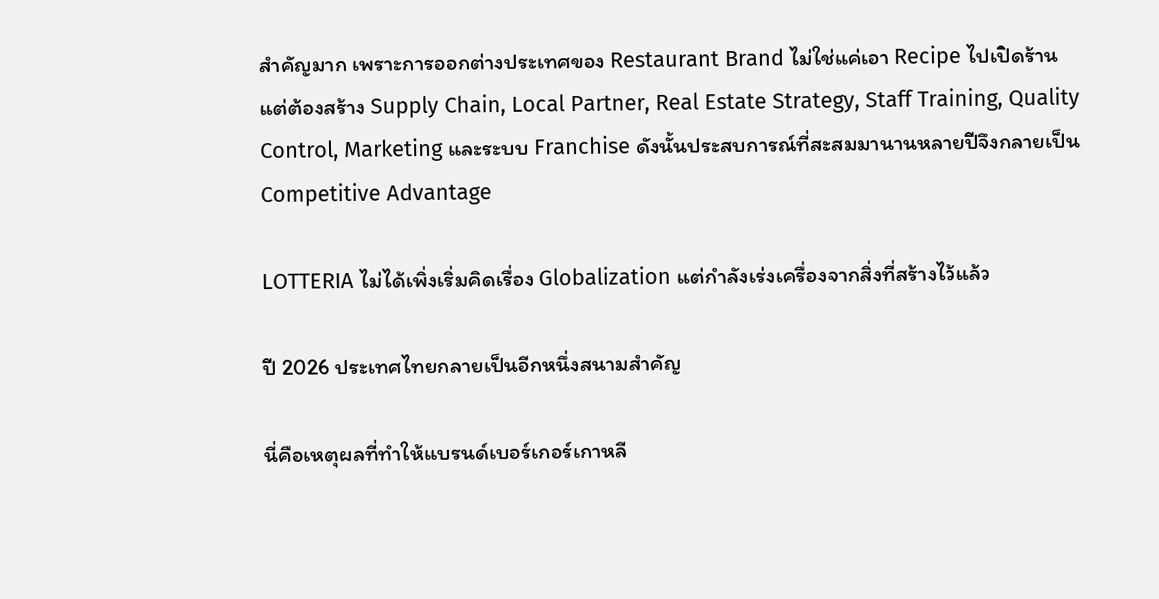สำคัญมาก เพราะการออกต่างประเทศของ Restaurant Brand ไม่ใช่แค่เอา Recipe ไปเปิดร้าน แต่ต้องสร้าง Supply Chain, Local Partner, Real Estate Strategy, Staff Training, Quality Control, Marketing และระบบ Franchise ดังนั้นประสบการณ์ที่สะสมมานานหลายปีจึงกลายเป็น Competitive Advantage

LOTTERIA ไม่ได้เพิ่งเริ่มคิดเรื่อง Globalization แต่กำลังเร่งเครื่องจากสิ่งที่สร้างไว้แล้ว

ปี 2026 ประเทศไทยกลายเป็นอีกหนึ่งสนามสำคัญ

นี่คือเหตุผลที่ทำให้แบรนด์เบอร์เกอร์เกาหลี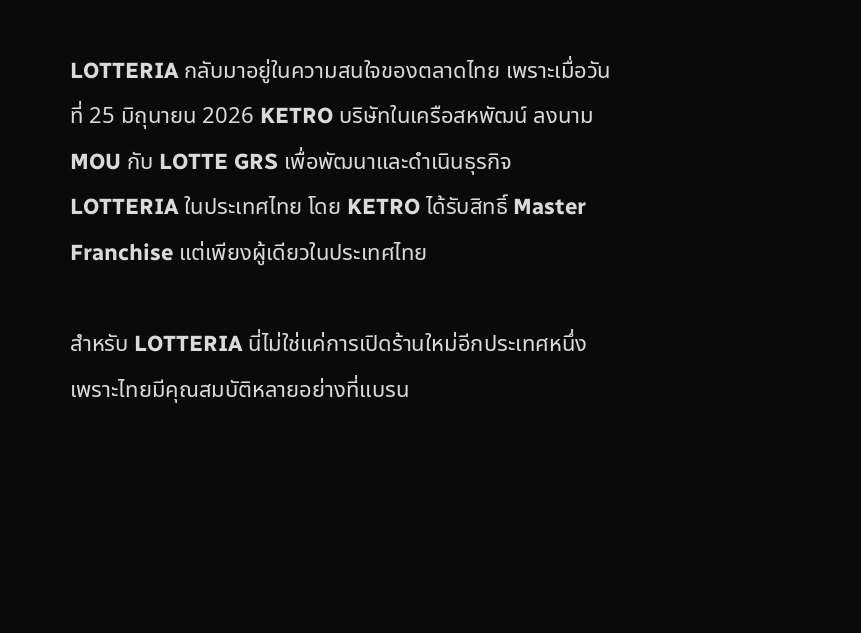LOTTERIA กลับมาอยู่ในความสนใจของตลาดไทย เพราะเมื่อวันที่ 25 มิถุนายน 2026 KETRO บริษัทในเครือสหพัฒน์ ลงนาม MOU กับ LOTTE GRS เพื่อพัฒนาและดำเนินธุรกิจ LOTTERIA ในประเทศไทย โดย KETRO ได้รับสิทธิ์ Master Franchise แต่เพียงผู้เดียวในประเทศไทย

สำหรับ LOTTERIA นี่ไม่ใช่แค่การเปิดร้านใหม่อีกประเทศหนึ่ง เพราะไทยมีคุณสมบัติหลายอย่างที่แบรน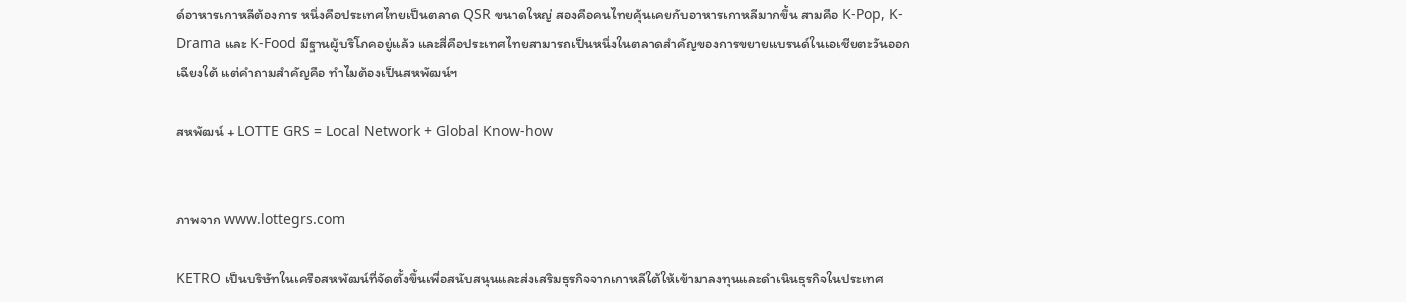ด์อาหารเกาหลีต้องการ หนึ่งคือประเทศไทยเป็นตลาด QSR ขนาดใหญ่ สองคือคนไทยคุ้นเคยกับอาหารเกาหลีมากขึ้น สามคือ K-Pop, K-Drama และ K-Food มีฐานผู้บริโภคอยู่แล้ว และสี่คือประเทศไทยสามารถเป็นหนึ่งในตลาดสำคัญของการขยายแบรนด์ในเอเชียตะวันออกเฉียงใต้ แต่คำถามสำคัญคือ ทำไมต้องเป็นสหพัฒน์ฯ

สหพัฒน์ + LOTTE GRS = Local Network + Global Know-how


ภาพจาก www.lottegrs.com

KETRO เป็นบริษัทในเครือสหพัฒน์ที่จัดตั้งขึ้นเพื่อสนับสนุนและส่งเสริมธุรกิจจากเกาหลีใต้ให้เข้ามาลงทุนและดำเนินธุรกิจในประเทศ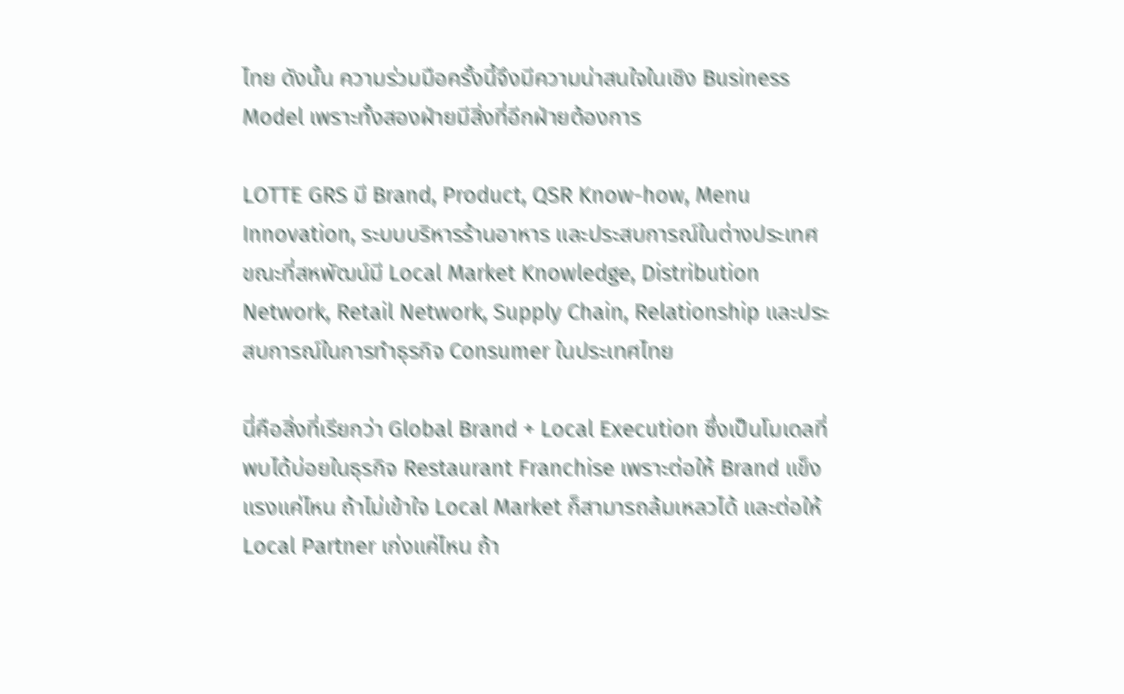ไทย ดังนั้น ความร่วมมือครั้งนี้จึงมีความน่าสนใจในเชิง Business Model เพราะทั้งสองฝ่ายมีสิ่งที่อีกฝ่ายต้องการ

LOTTE GRS มี Brand, Product, QSR Know-how, Menu Innovation, ระบบบริหารร้านอาหาร และประสบการณ์ในต่างประเทศ ขณะที่สหพัฒน์มี Local Market Knowledge, Distribution Network, Retail Network, Supply Chain, Relationship และประสบการณ์ในการทำธุรกิจ Consumer ในประเทศไทย

นี่คือสิ่งที่เรียกว่า Global Brand + Local Execution ซึ่งเป็นโมเดลที่พบได้บ่อยในธุรกิจ Restaurant Franchise เพราะต่อให้ Brand แข็งแรงแค่ไหน ถ้าไม่เข้าใจ Local Market ก็สามารถล้มเหลวได้ และต่อให้ Local Partner เก่งแค่ไหน ถ้า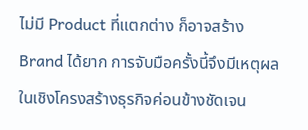ไม่มี Product ที่แตกต่าง ก็อาจสร้าง Brand ได้ยาก การจับมือครั้งนี้จึงมีเหตุผลในเชิงโครงสร้างธุรกิจค่อนข้างชัดเจน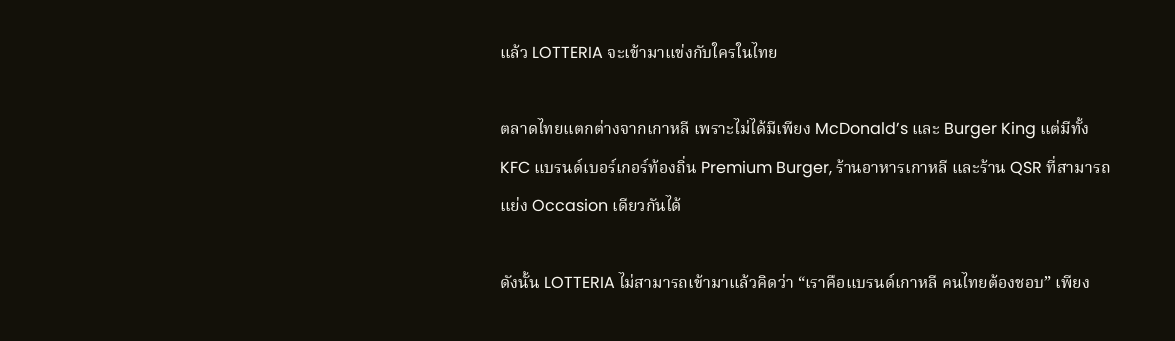แล้ว LOTTERIA จะเข้ามาแข่งกับใครในไทย

ตลาดไทยแตกต่างจากเกาหลี เพราะไม่ได้มีเพียง McDonald’s และ Burger King แต่มีทั้ง KFC แบรนด์เบอร์เกอร์ท้องถิ่น Premium Burger, ร้านอาหารเกาหลี และร้าน QSR ที่สามารถแย่ง Occasion เดียวกันได้

ดังนั้น LOTTERIA ไม่สามารถเข้ามาแล้วคิดว่า “เราคือแบรนด์เกาหลี คนไทยต้องชอบ” เพียง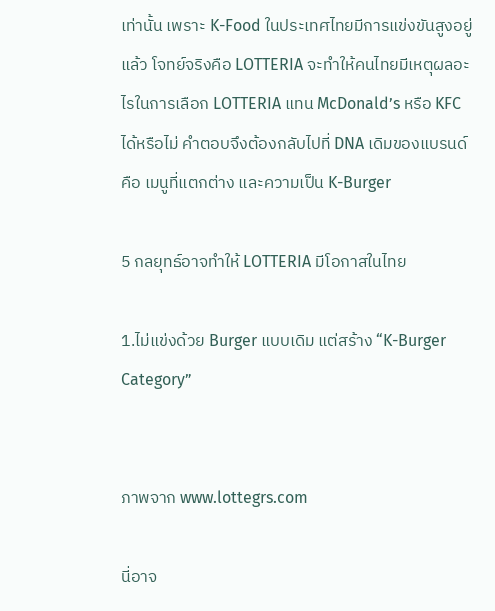เท่านั้น เพราะ K-Food ในประเทศไทยมีการแข่งขันสูงอยู่แล้ว โจทย์จริงคือ LOTTERIA จะทำให้คนไทยมีเหตุผลอะไรในการเลือก LOTTERIA แทน McDonald’s หรือ KFC ได้หรือไม่ คำตอบจึงต้องกลับไปที่ DNA เดิมของแบรนด์ คือ เมนูที่แตกต่าง และความเป็น K-Burger

5 กลยุทธ์อาจทำให้ LOTTERIA มีโอกาสในไทย

1.ไม่แข่งด้วย Burger แบบเดิม แต่สร้าง “K-Burger Category”


ภาพจาก www.lottegrs.com

นี่อาจ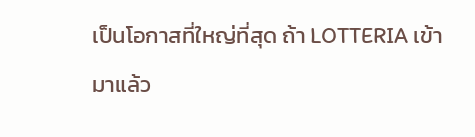เป็นโอกาสที่ใหญ่ที่สุด ถ้า LOTTERIA เข้ามาแล้ว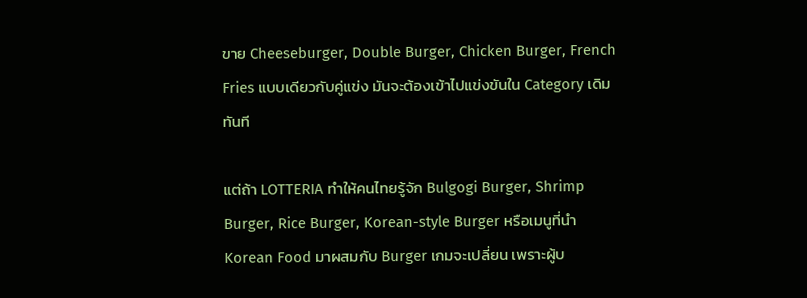ขาย Cheeseburger, Double Burger, Chicken Burger, French Fries แบบเดียวกับคู่แข่ง มันจะต้องเข้าไปแข่งขันใน Category เดิมทันที

แต่ถ้า LOTTERIA ทำให้คนไทยรู้จัก Bulgogi Burger, Shrimp Burger, Rice Burger, Korean-style Burger หรือเมนูที่นำ Korean Food มาผสมกับ Burger เกมจะเปลี่ยน เพราะผู้บ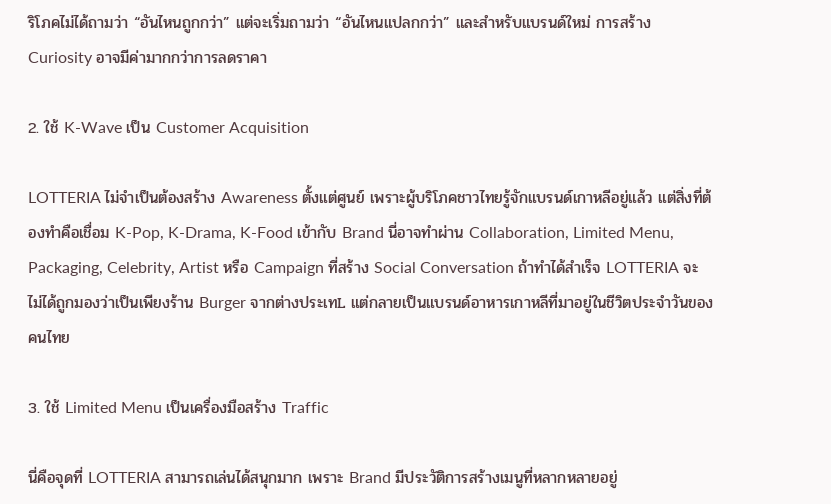ริโภคไม่ได้ถามว่า “อันไหนถูกกว่า” แต่จะเริ่มถามว่า “อันไหนแปลกกว่า” และสำหรับแบรนด์ใหม่ การสร้าง Curiosity อาจมีค่ามากกว่าการลดราคา

2. ใช้ K-Wave เป็น Customer Acquisition

LOTTERIA ไม่จำเป็นต้องสร้าง Awareness ตั้งแต่ศูนย์ เพราะผู้บริโภคชาวไทยรู้จักแบรนด์เกาหลีอยู่แล้ว แต่สิ่งที่ต้องทำคือเชื่อม K-Pop, K-Drama, K-Food เข้ากับ Brand นี่อาจทำผ่าน Collaboration, Limited Menu, Packaging, Celebrity, Artist หรือ Campaign ที่สร้าง Social Conversation ถ้าทำได้สำเร็จ LOTTERIA จะไม่ได้ถูกมองว่าเป็นเพียงร้าน Burger จากต่างประเทL แต่กลายเป็นแบรนด์อาหารเกาหลีที่มาอยู่ในชีวิตประจำวันของคนไทย

3. ใช้ Limited Menu เป็นเครื่องมือสร้าง Traffic

นี่คือจุดที่ LOTTERIA สามารถเล่นได้สนุกมาก เพราะ Brand มีประวัติการสร้างเมนูที่หลากหลายอยู่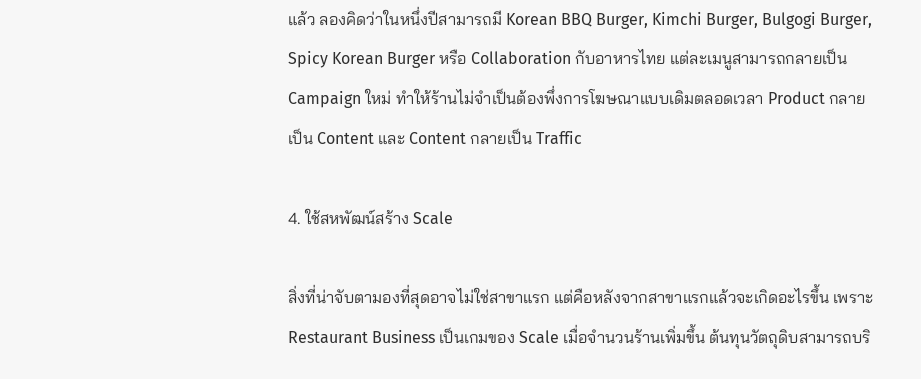แล้ว ลองคิดว่าในหนึ่งปีสามารถมี Korean BBQ Burger, Kimchi Burger, Bulgogi Burger, Spicy Korean Burger หรือ Collaboration กับอาหารไทย แต่ละเมนูสามารถกลายเป็น Campaign ใหม่ ทำให้ร้านไม่จำเป็นต้องพึ่งการโฆษณาแบบเดิมตลอดเวลา Product กลายเป็น Content และ Content กลายเป็น Traffic

4. ใช้สหพัฒน์สร้าง Scale

สิ่งที่น่าจับตามองที่สุดอาจไม่ใช่สาขาแรก แต่คือหลังจากสาขาแรกแล้วจะเกิดอะไรขึ้น เพราะ Restaurant Business เป็นเกมของ Scale เมื่อจำนวนร้านเพิ่มขึ้น ต้นทุนวัตถุดิบสามารถบริ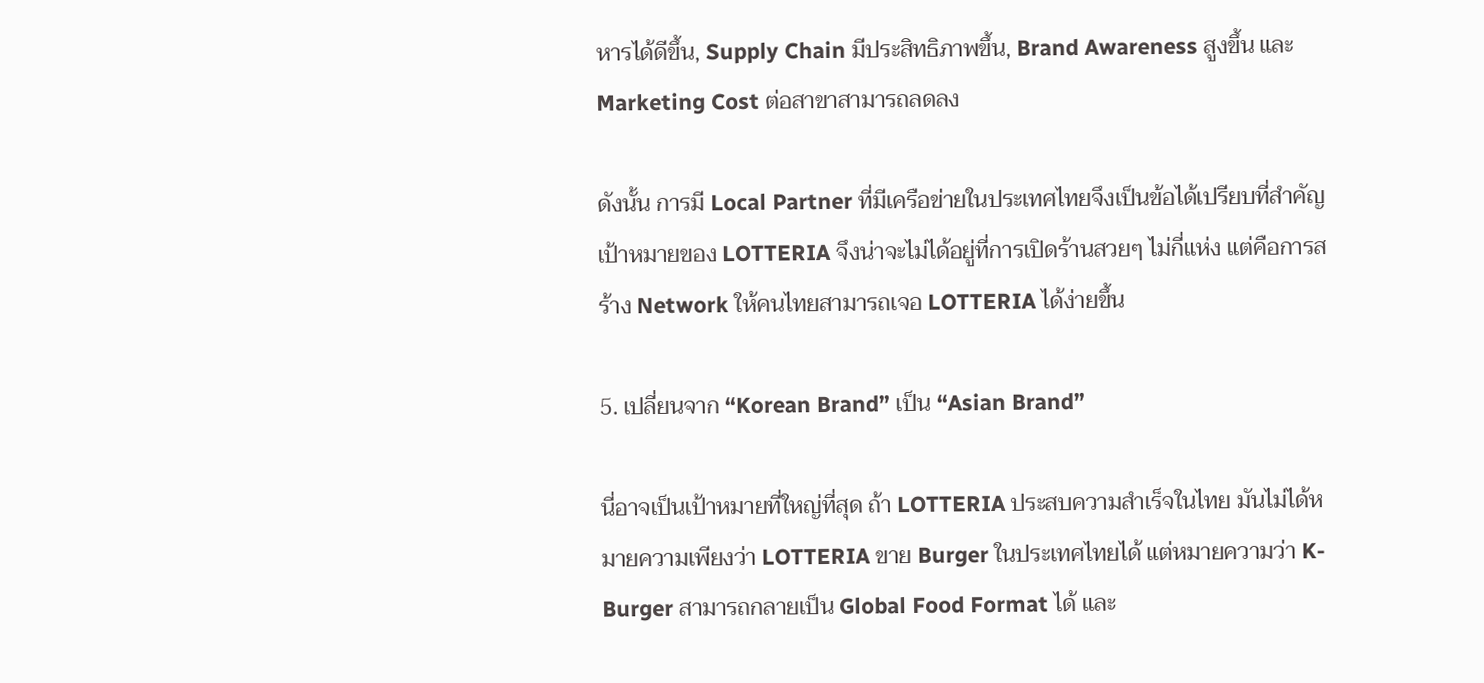หารได้ดีขึ้น, Supply Chain มีประสิทธิภาพขึ้น, Brand Awareness สูงขึ้น และ Marketing Cost ต่อสาขาสามารถลดลง

ดังนั้น การมี Local Partner ที่มีเครือข่ายในประเทศไทยจึงเป็นข้อได้เปรียบที่สำคัญ เป้าหมายของ LOTTERIA จึงน่าจะไม่ได้อยู่ที่การเปิดร้านสวยๆ ไม่กี่แห่ง แต่คือการสร้าง Network ให้คนไทยสามารถเจอ LOTTERIA ได้ง่ายขึ้น

5. เปลี่ยนจาก “Korean Brand” เป็น “Asian Brand”

นี่อาจเป็นเป้าหมายที่ใหญ่ที่สุด ถ้า LOTTERIA ประสบความสำเร็จในไทย มันไม่ได้หมายความเพียงว่า LOTTERIA ขาย Burger ในประเทศไทยได้ แต่หมายความว่า K-Burger สามารถกลายเป็น Global Food Format ได้ และ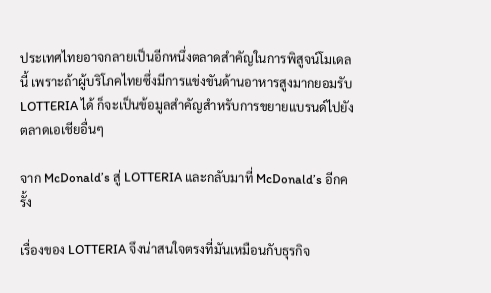ประเทศไทยอาจกลายเป็นอีกหนึ่งตลาดสำคัญในการพิสูจน์โมเดลนี้ เพราะถ้าผู้บริโภคไทยซึ่งมีการแข่งขันด้านอาหารสูงมากยอมรับ LOTTERIA ได้ ก็จะเป็นข้อมูลสำคัญสำหรับการขยายแบรนด์ไปยังตลาดเอเชียอื่นๆ

จาก McDonald’s สู่ LOTTERIA และกลับมาที่ McDonald’s อีกครั้ง

เรื่องของ LOTTERIA จึงน่าสนใจตรงที่มันเหมือนกับธุรกิจ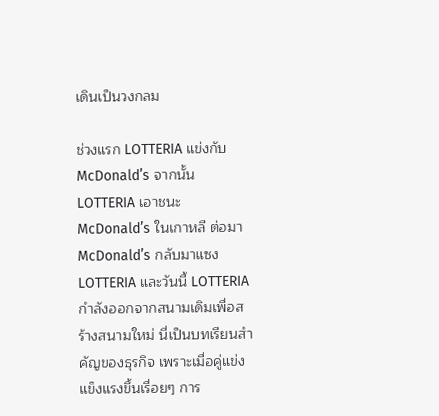เดินเป็นวงกลม

ช่วงแรก LOTTERIA แข่งกับ McDonald’s จากนั้น LOTTERIA เอาชนะ McDonald’s ในเกาหลี ต่อมา McDonald’s กลับมาแซง LOTTERIA และวันนี้ LOTTERIA กำลังออกจากสนามเดิมเพื่อสร้างสนามใหม่ นี่เป็นบทเรียนสำคัญของธุรกิจ เพราะเมื่อคู่แข่งแข็งแรงขึ้นเรื่อยๆ การ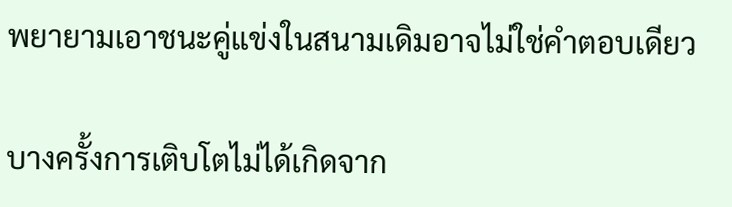พยายามเอาชนะคู่แข่งในสนามเดิมอาจไม่ใช่คำตอบเดียว

บางครั้งการเติบโตไม่ได้เกิดจาก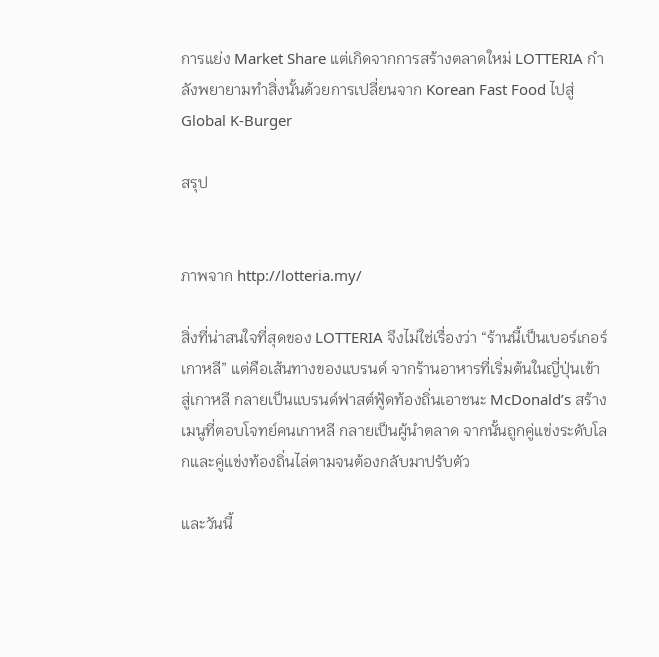การแย่ง Market Share แต่เกิดจากการสร้างตลาดใหม่ LOTTERIA กำลังพยายามทำสิ่งนั้นด้วยการเปลี่ยนจาก Korean Fast Food ไปสู่ Global K-Burger

สรุป


ภาพจาก http://lotteria.my/

สิ่งที่น่าสนใจที่สุดของ LOTTERIA จึงไม่ใช่เรื่องว่า “ร้านนี้เป็นเบอร์เกอร์เกาหลี” แต่คือเส้นทางของแบรนด์ จากร้านอาหารที่เริ่มต้นในญี่ปุ่นเข้าสู่เกาหลี กลายเป็นแบรนด์ฟาสต์ฟู้ดท้องถิ่นเอาชนะ McDonald’s สร้างเมนูที่ตอบโจทย์คนเกาหลี กลายเป็นผู้นำตลาด จากนั้นถูกคู่แข่งระดับโลกและคู่แข่งท้องถิ่นไล่ตามจนต้องกลับมาปรับตัว

และวันนี้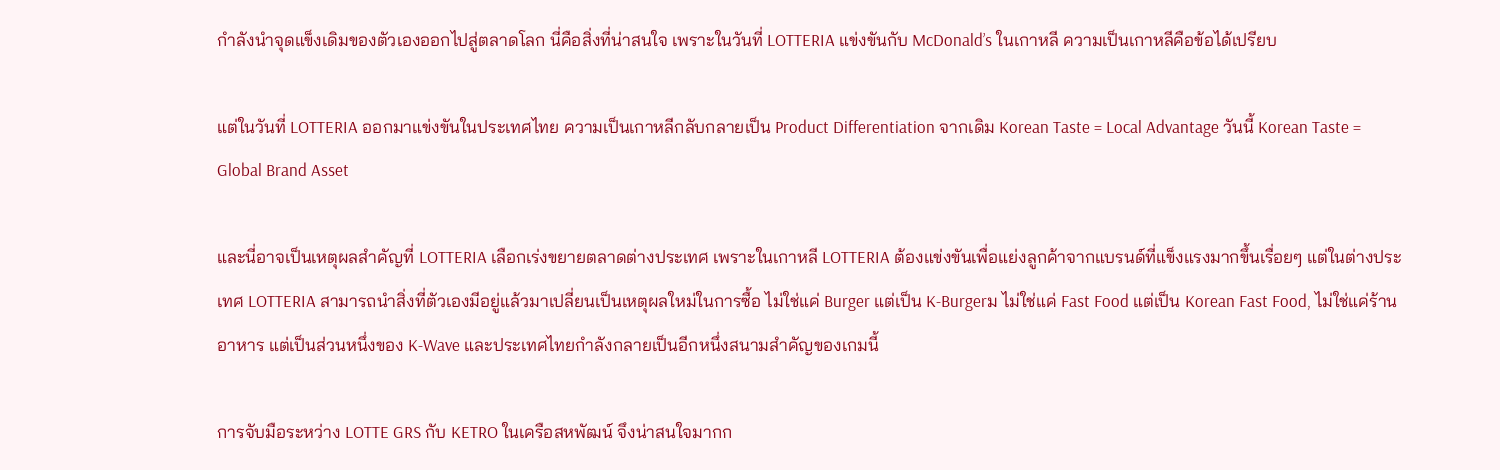กำลังนำจุดแข็งเดิมของตัวเองออกไปสู่ตลาดโลก นี่คือสิ่งที่น่าสนใจ เพราะในวันที่ LOTTERIA แข่งขันกับ McDonald’s ในเกาหลี ความเป็นเกาหลีคือข้อได้เปรียบ

แต่ในวันที่ LOTTERIA ออกมาแข่งขันในประเทศไทย ความเป็นเกาหลีกลับกลายเป็น Product Differentiation จากเดิม Korean Taste = Local Advantage วันนี้ Korean Taste = Global Brand Asset

และนี่อาจเป็นเหตุผลสำคัญที่ LOTTERIA เลือกเร่งขยายตลาดต่างประเทศ เพราะในเกาหลี LOTTERIA ต้องแข่งขันเพื่อแย่งลูกค้าจากแบรนด์ที่แข็งแรงมากขึ้นเรื่อยๆ แต่ในต่างประเทศ LOTTERIA สามารถนำสิ่งที่ตัวเองมีอยู่แล้วมาเปลี่ยนเป็นเหตุผลใหม่ในการซื้อ ไม่ใช่แค่ Burger แต่เป็น K-Burgerม ไม่ใช่แค่ Fast Food แต่เป็น Korean Fast Food, ไม่ใช่แค่ร้านอาหาร แต่เป็นส่วนหนึ่งของ K-Wave และประเทศไทยกำลังกลายเป็นอีกหนึ่งสนามสำคัญของเกมนี้

การจับมือระหว่าง LOTTE GRS กับ KETRO ในเครือสหพัฒน์ จึงน่าสนใจมากก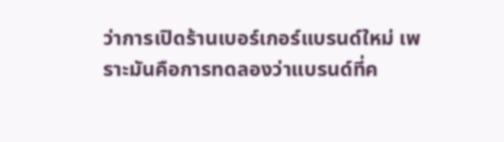ว่าการเปิดร้านเบอร์เกอร์แบรนด์ใหม่ เพราะมันคือการทดลองว่าแบรนด์ที่ค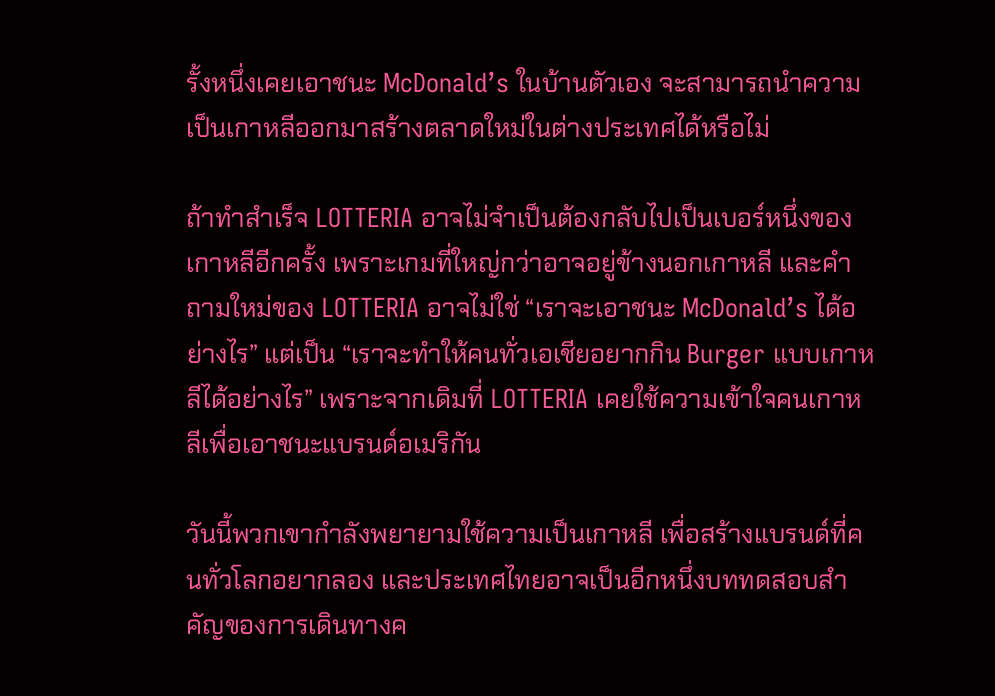รั้งหนึ่งเคยเอาชนะ McDonald’s ในบ้านตัวเอง จะสามารถนำความเป็นเกาหลีออกมาสร้างตลาดใหม่ในต่างประเทศได้หรือไม่

ถ้าทำสำเร็จ LOTTERIA อาจไม่จำเป็นต้องกลับไปเป็นเบอร์หนึ่งของเกาหลีอีกครั้ง เพราะเกมที่ใหญ่กว่าอาจอยู่ข้างนอกเกาหลี และคำถามใหม่ของ LOTTERIA อาจไม่ใช่ “เราจะเอาชนะ McDonald’s ได้อย่างไร” แต่เป็น “เราจะทำให้คนทั่วเอเชียอยากกิน Burger แบบเกาหลีได้อย่างไร” เพราะจากเดิมที่ LOTTERIA เคยใช้ความเข้าใจคนเกาหลีเพื่อเอาชนะแบรนด์อเมริกัน

วันนี้พวกเขากำลังพยายามใช้ความเป็นเกาหลี เพื่อสร้างแบรนด์ที่คนทั่วโลกอยากลอง และประเทศไทยอาจเป็นอีกหนึ่งบททดสอบสำคัญของการเดินทางค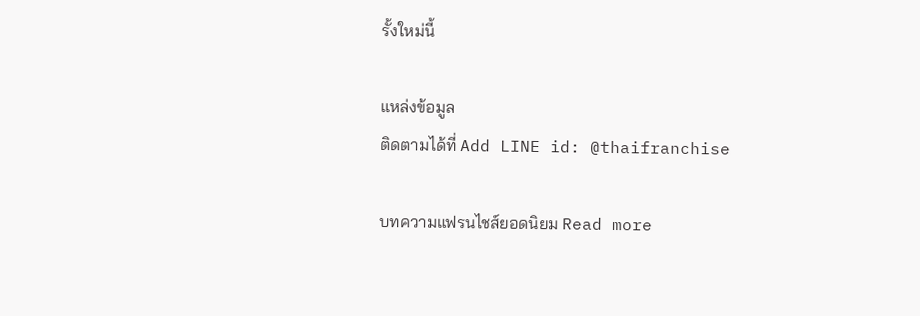รั้งใหม่นี้

แหล่งข้อมูล
ติดตามได้ที่ Add LINE id: @thaifranchise

บทความแฟรนไชส์ยอดนิยม Read more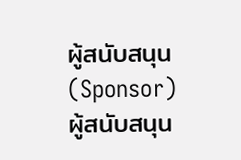ผู้สนับสนุน (Sponsor)
ผู้สนับสนุน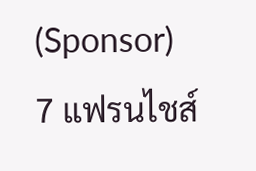(Sponsor)
7 แฟรนไชส์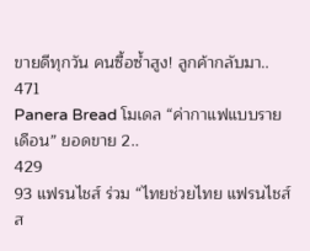ขายดีทุกวัน คนซื้อซ้ำสูง! ลูกค้ากลับมา..
471
Panera Bread โมเดล “ค่ากาแฟแบบรายเดือน” ยอดขาย 2..
429
93 แฟรนไชส์ ร่วม “ไทยช่วยไทย แฟรนไชส์ส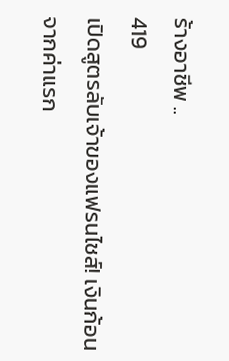ร้างอาชีพ ..
419
เปิดสูตรลับเจ้าของแฟรนไชส์! เงินก้อนจากค่าแรก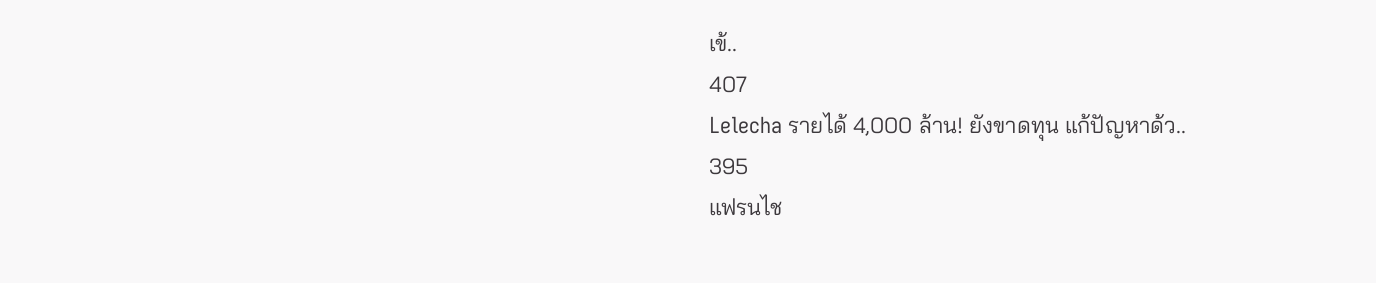เข้..
407
Lelecha รายได้ 4,000 ล้าน! ยังขาดทุน แก้ปัญหาด้ว..
395
แฟรนไช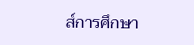ส์การศึกษา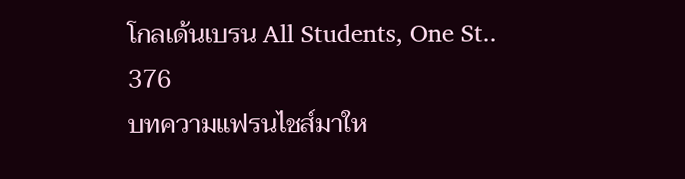โกลเด้นเบรน All Students, One St..
376
บทความแฟรนไชส์มาให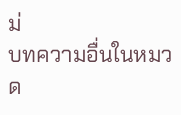ม่
บทความอื่นในหมวด